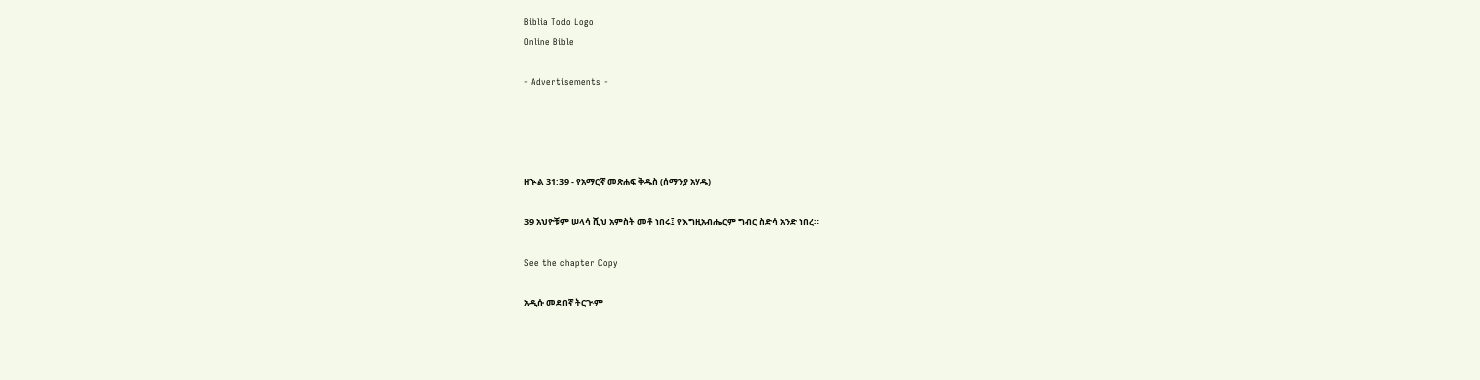Biblia Todo Logo
Online Bible

- Advertisements -




ዘኍል 31:39 - የአማርኛ መጽሐፍ ቅዱስ (ሰማንያ አሃዱ)

39 አህዮቹም ሠላሳ ሺህ አምስት መቶ ነበሩ፤ የእግዚአብሔርም ግብር ስድሳ አንድ ነበረ።

See the chapter Copy

አዲሱ መደበኛ ትርጒም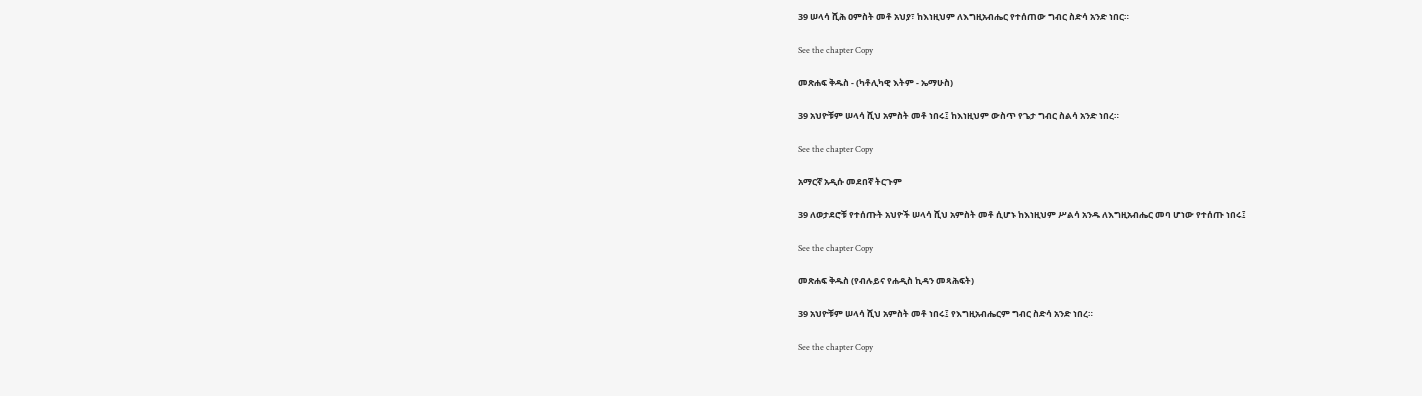39 ሠላሳ ሺሕ ዐምስት መቶ አህያ፣ ከእነዚህም ለእግዚአብሔር የተሰጠው ግብር ስድሳ አንድ ነበር።

See the chapter Copy

መጽሐፍ ቅዱስ - (ካቶሊካዊ እትም - ኤማሁስ)

39 አህዮቹም ሠላሳ ሺህ አምስት መቶ ነበሩ፤ ከእነዚህም ውስጥ የጌታ ግብር ስልሳ አንድ ነበረ።

See the chapter Copy

አማርኛ አዲሱ መደበኛ ትርጉም

39 ለወታደሮቹ የተሰጡት አህዮች ሠላሳ ሺህ አምስት መቶ ሲሆኑ ከእነዚህም ሥልሳ አንዱ ለእግዚአብሔር መባ ሆነው የተሰጡ ነበሩ፤

See the chapter Copy

መጽሐፍ ቅዱስ (የብሉይና የሐዲስ ኪዳን መጻሕፍት)

39 አህዮቹም ሠላሳ ሺህ አምስት መቶ ነበሩ፤ የእግዚአብሔርም ግብር ስድሳ አንድ ነበረ።

See the chapter Copy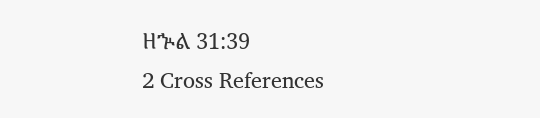ዘኍል 31:39
2 Cross References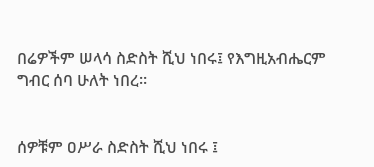በሬዎችም ሠላሳ ስድስት ሺህ ነበሩ፤ የእግዚአብሔርም ግብር ሰባ ሁለት ነበረ።


ሰዎቹም ዐሥራ ስድስት ሺህ ነበሩ ፤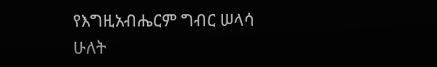የእግዚአብሔርም ግብር ሠላሳ ሁለት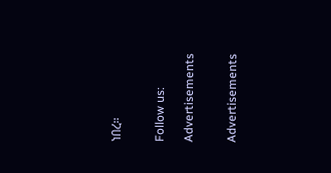ነበረ።


Follow us:

Advertisements


Advertisements